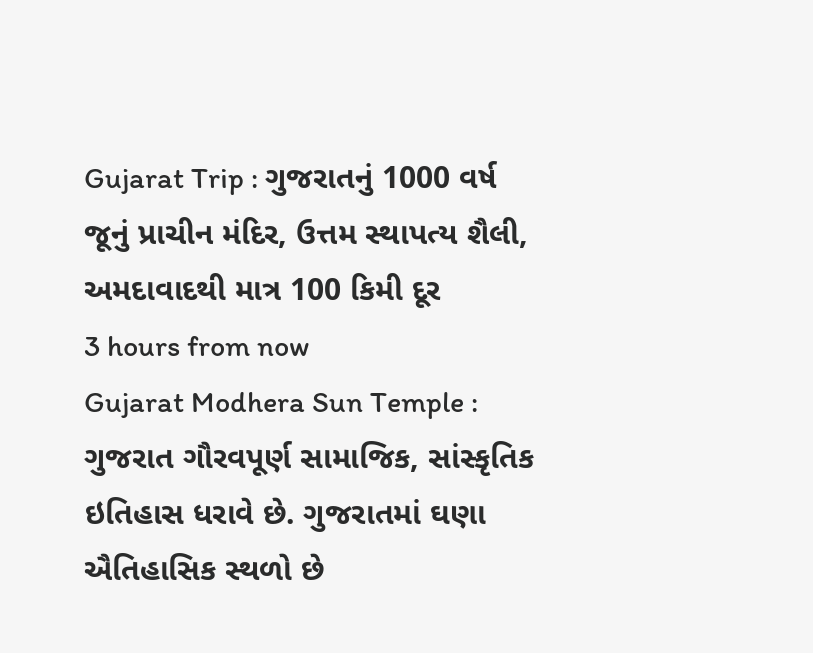Gujarat Trip : ગુજરાતનું 1000 વર્ષ જૂનું પ્રાચીન મંદિર, ઉત્તમ સ્થાપત્ય શૈલી, અમદાવાદથી માત્ર 100 કિમી દૂર
3 hours from now
Gujarat Modhera Sun Temple : ગુજરાત ગૌરવપૂર્ણ સામાજિક, સાંસ્કૃતિક ઇતિહાસ ધરાવે છે. ગુજરાતમાં ઘણા ઐતિહાસિક સ્થળો છે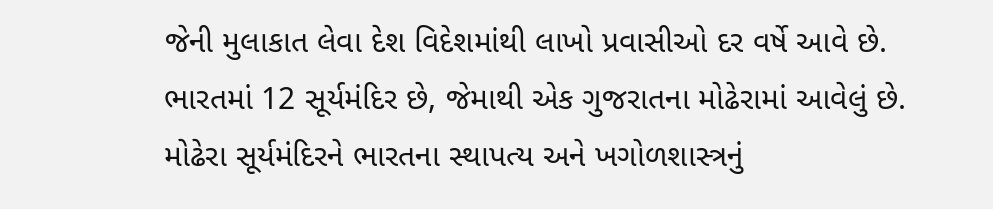જેની મુલાકાત લેવા દેશ વિદેશમાંથી લાખો પ્રવાસીઓ દર વર્ષે આવે છે. ભારતમાં 12 સૂર્યમંદિર છે, જેમાથી એક ગુજરાતના મોઢેરામાં આવેલું છે. મોઢેરા સૂર્યમંદિરને ભારતના સ્થાપત્ય અને ખગોળશાસ્ત્રનું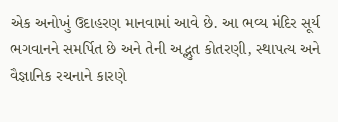એક અનોખું ઉદાહરણ માનવામાં આવે છે. આ ભવ્ય મંદિર સૂર્ય ભગવાનને સમર્પિત છે અને તેની અદ્ભુત કોતરણી, સ્થાપત્ય અને વૈજ્ઞાનિક રચનાને કારણે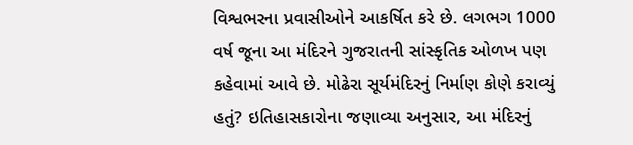વિશ્વભરના પ્રવાસીઓને આકર્ષિત કરે છે. લગભગ 1000 વર્ષ જૂના આ મંદિરને ગુજરાતની સાંસ્કૃતિક ઓળખ પણ કહેવામાં આવે છે. મોઢેરા સૂર્યમંદિરનું નિર્માણ કોણે કરાવ્યું હતું? ઇતિહાસકારોના જણાવ્યા અનુસાર, આ મંદિરનું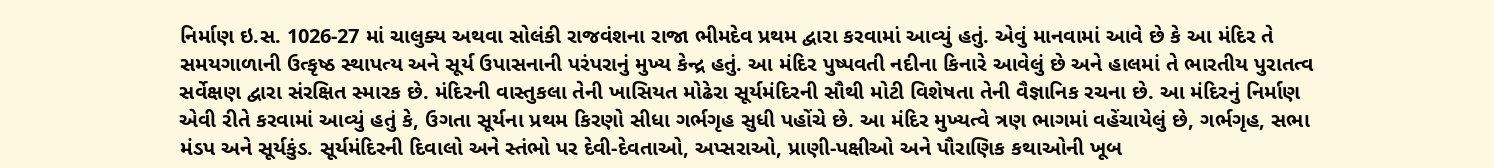નિર્માણ ઇ.સ. 1026-27 માં ચાલુક્ય અથવા સોલંકી રાજવંશના રાજા ભીમદેવ પ્રથમ દ્વારા કરવામાં આવ્યું હતું. એવું માનવામાં આવે છે કે આ મંદિર તે સમયગાળાની ઉત્કૃષ્ઠ સ્થાપત્ય અને સૂર્ય ઉપાસનાની પરંપરાનું મુખ્ય કેન્દ્ર હતું. આ મંદિર પુષ્પવતી નદીના કિનારે આવેલું છે અને હાલમાં તે ભારતીય પુરાતત્વ સર્વેક્ષણ દ્વારા સંરક્ષિત સ્મારક છે. મંદિરની વાસ્તુકલા તેની ખાસિયત મોઢેરા સૂર્યમંદિરની સૌથી મોટી વિશેષતા તેની વૈજ્ઞાનિક રચના છે. આ મંદિરનું નિર્માણ એવી રીતે કરવામાં આવ્યું હતું કે, ઉગતા સૂર્યના પ્રથમ કિરણો સીધા ગર્ભગૃહ સુધી પહોંચે છે. આ મંદિર મુખ્યત્વે ત્રણ ભાગમાં વહેંચાયેલું છે, ગર્ભગૃહ, સભા મંડપ અને સૂર્યકુંડ. સૂર્યમંદિરની દિવાલો અને સ્તંભો પર દેવી-દેવતાઓ, અપ્સરાઓ, પ્રાણી-પક્ષીઓ અને પૌરાણિક કથાઓની ખૂબ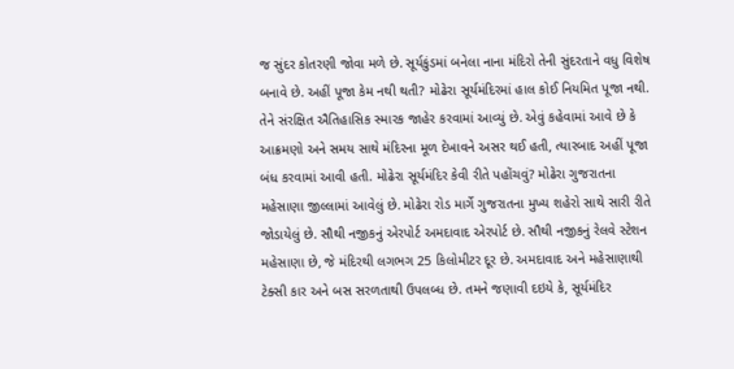જ સુંદર કોતરણી જોવા મળે છે. સૂર્યકુંડમાં બનેલા નાના મંદિરો તેની સુંદરતાને વધુ વિશેષ બનાવે છે. અહીં પૂજા કેમ નથી થતી? મોઢેરા સૂર્યમંદિરમાં હાલ કોઈ નિયમિત પૂજા નથી. તેને સંરક્ષિત ઐતિહાસિક સ્મારક જાહેર કરવામાં આવ્યું છે. એવું કહેવામાં આવે છે કે આક્રમણો અને સમય સાથે મંદિરના મૂળ દેખાવને અસર થઈ હતી, ત્યારબાદ અહીં પૂજા બંધ કરવામાં આવી હતી. મોઢેરા સૂર્યમંદિર કેવી રીતે પહોંચવું? મોઢેરા ગુજરાતના મહેસાણા જીલ્લામાં આવેલું છે. મોઢેરા રોડ માર્ગે ગુજરાતના મુખ્ય શહેરો સાથે સારી રીતે જોડાયેલું છે. સૌથી નજીકનું એરપોર્ટ અમદાવાદ એરપોર્ટ છે. સૌથી નજીકનું રેલવે સ્ટેશન મહેસાણા છે, જે મંદિરથી લગભગ 25 કિલોમીટર દૂર છે. અમદાવાદ અને મહેસાણાથી ટેક્સી કાર અને બસ સરળતાથી ઉપલબ્ધ છે. તમને જણાવી દઇયે કે, સૂર્યમંદિર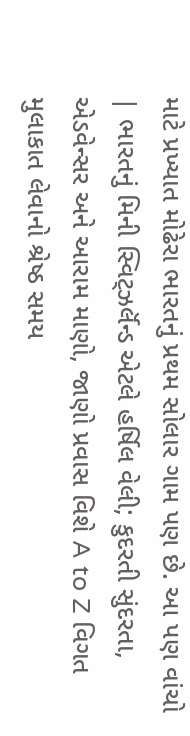માટે પ્રખ્યાત મોઢેરા ભારતનું પ્રથમ સોલાર ગામ પણ છે. આ પણ વાંચો | ભારતનું મિની સ્વિટ્ઝર્લૅન્ડ એટલે હર્ષિલ વેલી; કુદરતી સુંદરતા, એડવેન્સર અને આરામ માણો, જાણો પ્રવાસ વિશે A to Z વિગત મુલાકાત લેવાનો શ્રેષ્ઠ સમય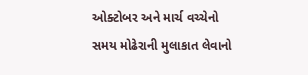ઓક્ટોબર અને માર્ચ વચ્ચેનો સમય મોઢેરાની મુલાકાત લેવાનો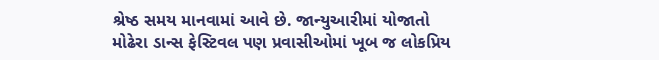શ્રેષ્ઠ સમય માનવામાં આવે છે. જાન્યુઆરીમાં યોજાતો મોઢેરા ડાન્સ ફેસ્ટિવલ પણ પ્રવાસીઓમાં ખૂબ જ લોકપ્રિય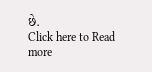છે.
Click here to Read more